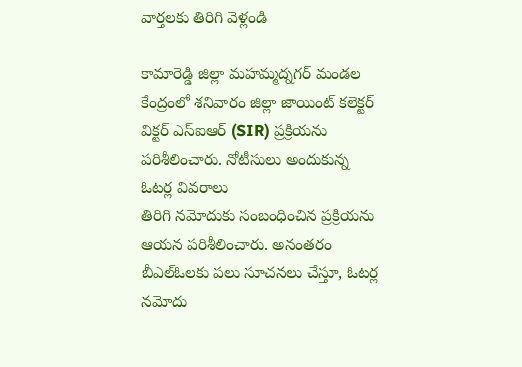వార్తలకు తిరిగి వెళ్లండి

కామారెడ్డి జిల్లా మహమ్మద్నగర్ మండల కేంద్రంలో శనివారం జిల్లా జాయింట్ కలెక్టర్ విక్టర్ ఎస్ఐఆర్ (SIR) ప్రక్రియను పరిశీలించారు. నోటీసులు అందుకున్న ఓటర్ల వివరాలు
తిరిగి నమోదుకు సంబంధించిన ప్రక్రియను ఆయన పరిశీలించారు. అనంతరం బీఎల్ఓలకు పలు సూచనలు చేస్తూ, ఓటర్ల నమోదు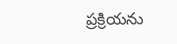ప్రక్రియను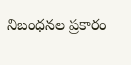నిబంధనల ప్రకారం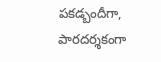పకడ్బందీగా, పారదర్శకంగా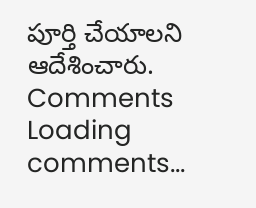పూర్తి చేయాలని ఆదేశించారు.
Comments
Loading comments...